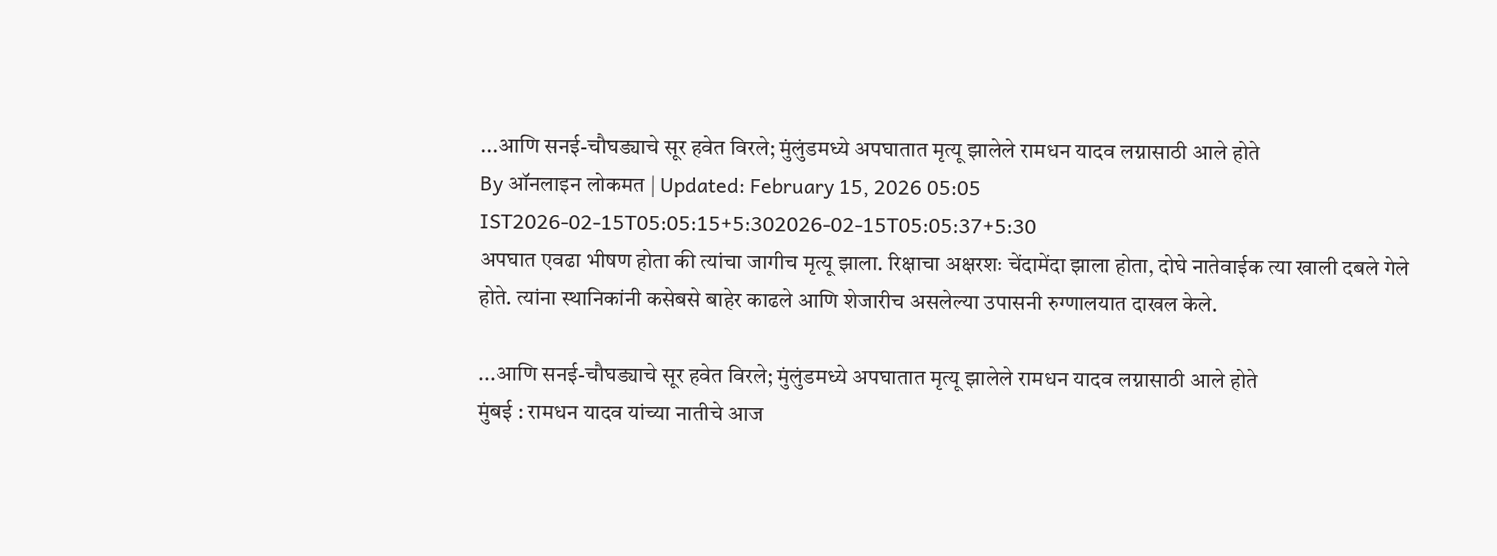...आणि सनई-चौघड्याचे सूर हवेत विरले; मुंलुंडमध्ये अपघातात मृत्यू झालेले रामधन यादव लग्नासाठी आले होते
By ऑनलाइन लोकमत | Updated: February 15, 2026 05:05 IST2026-02-15T05:05:15+5:302026-02-15T05:05:37+5:30
अपघात एवढा भीषण होता की त्यांचा जागीच मृत्यू झाला. रिक्षाचा अक्षरशः चेंदामेंदा झाला होता, दोघे नातेवाईक त्या खाली दबले गेले होते. त्यांना स्थानिकांनी कसेबसे बाहेर काढले आणि शेजारीच असलेल्या उपासनी रुग्णालयात दाखल केले.

...आणि सनई-चौघड्याचे सूर हवेत विरले; मुंलुंडमध्ये अपघातात मृत्यू झालेले रामधन यादव लग्नासाठी आले होते
मुंबई : रामधन यादव यांच्या नातीचे आज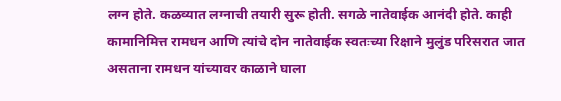लग्न होते. कळव्यात लग्नाची तयारी सुरू होती. सगळे नातेवाईक आनंदी होते. काही कामानिमित्त रामधन आणि त्यांचे दोन नातेवाईक स्वतःच्या रिक्षाने मुलुंड परिसरात जात असताना रामधन यांच्यावर काळाने घाला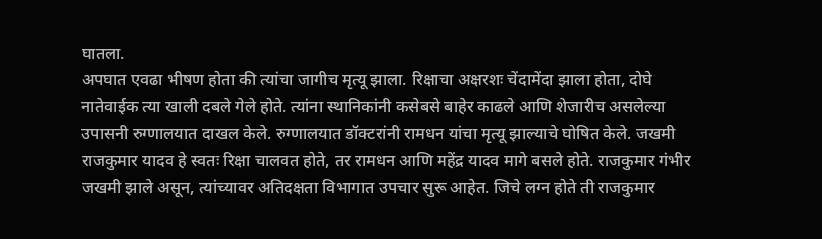घातला.
अपघात एवढा भीषण होता की त्यांचा जागीच मृत्यू झाला. रिक्षाचा अक्षरशः चेंदामेंदा झाला होता, दोघे नातेवाईक त्या खाली दबले गेले होते. त्यांना स्थानिकांनी कसेबसे बाहेर काढले आणि शेजारीच असलेल्या उपासनी रुग्णालयात दाखल केले. रुग्णालयात डॉक्टरांनी रामधन यांचा मृत्यू झाल्याचे घोषित केले. जखमी राजकुमार यादव हे स्वतः रिक्षा चालवत होते, तर रामधन आणि महेंद्र यादव मागे बसले होते. राजकुमार गंभीर जखमी झाले असून, त्यांच्यावर अतिदक्षता विभागात उपचार सुरू आहेत. जिचे लग्न होते ती राजकुमार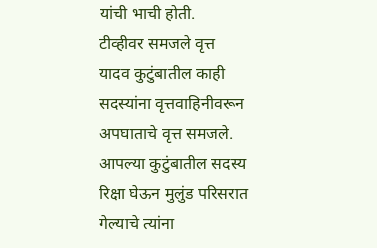यांची भाची होती.
टीव्हीवर समजले वृत्त
यादव कुटुंबातील काही सदस्यांना वृत्तवाहिनीवरून अपघाताचे वृत्त समजले. आपल्या कुटुंबातील सदस्य रिक्षा घेऊन मुलुंड परिसरात गेल्याचे त्यांना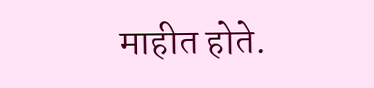माहीत होते.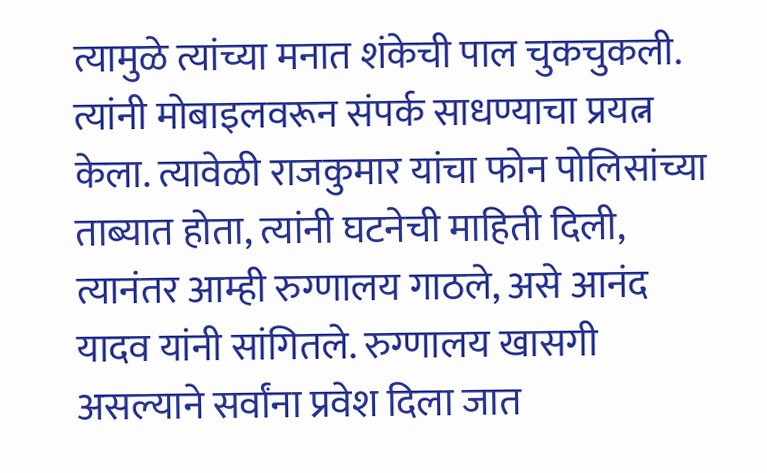त्यामुळे त्यांच्या मनात शंकेची पाल चुकचुकली. त्यांनी मोबाइलवरून संपर्क साधण्याचा प्रयत्न केला. त्यावेळी राजकुमार यांचा फोन पोलिसांच्या ताब्यात होता, त्यांनी घटनेची माहिती दिली, त्यानंतर आम्ही रुग्णालय गाठले, असे आनंद यादव यांनी सांगितले. रुग्णालय खासगी असल्याने सर्वांना प्रवेश दिला जात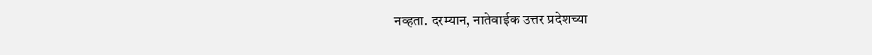नव्हता. दरम्यान, नातेवाईक उत्तर प्रदेशच्या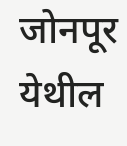जोनपूर येथील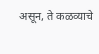असून, ते कळव्याचे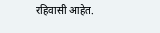रहिवासी आहेत.